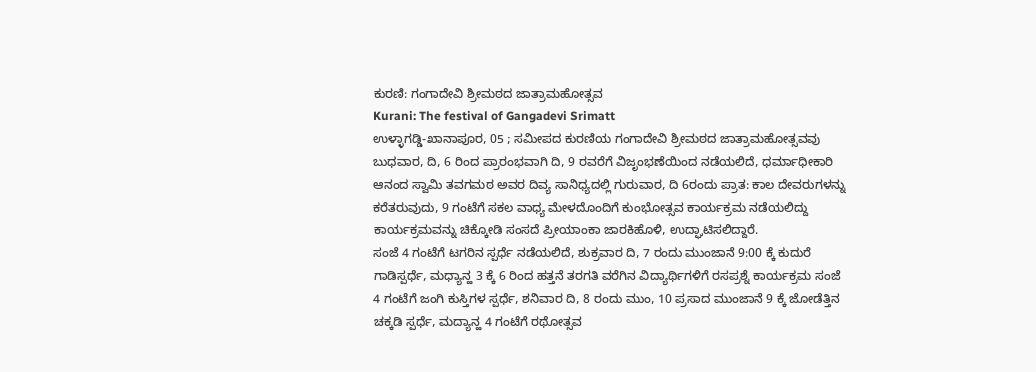ಕುರಣಿ: ಗಂಗಾದೇವಿ ಶ್ರೀಮಠದ ಜಾತ್ರಾಮಹೋತ್ಸವ
Kurani: The festival of Gangadevi Srimatt
ಉಳ್ಳಾಗಡ್ಡಿ-ಖಾನಾಪೂರ, 05 ; ಸಮೀಪದ ಕುರಣಿಯ ಗಂಗಾದೇವಿ ಶ್ರೀಮಠದ ಜಾತ್ರಾಮಹೋತ್ಸವವು ಬುಧವಾರ, ದಿ, 6 ರಿಂದ ಪ್ರಾರಂಭವಾಗಿ ದಿ, 9 ರವರೆಗೆ ವಿಜೃಂಭಣೆಯಿಂದ ನಡೆಯಲಿದೆ, ಧರ್ಮಾಧೀಕಾರಿ ಆನಂದ ಸ್ವಾಮಿ ತವಗಮಠ ಅವರ ದಿವ್ಯ ಸಾನಿಧ್ಯದಲ್ಲಿ ಗುರುವಾರ, ದಿ 6ರಂದು ಪ್ರಾತ: ಕಾಲ ದೇವರುಗಳನ್ನು ಕರೆತರುವುದು, 9 ಗಂಟೆಗೆ ಸಕಲ ವಾಧ್ಯ ಮೇಳದೊಂದಿಗೆ ಕುಂಭೋತ್ಸವ ಕಾರ್ಯಕ್ರಮ ನಡೆಯಲಿದ್ದು ಕಾರ್ಯಕ್ರಮವನ್ನು ಚಿಕ್ಕೋಡಿ ಸಂಸದೆ ಪ್ರೀಯಾಂಕಾ ಜಾರಕಿಹೊಳಿ, ಉದ್ಘಾಟಿಸಲಿದ್ದಾರೆ.
ಸಂಜೆ 4 ಗಂಟೆಗೆ ಟಗರಿನ ಸ್ಪರ್ಧೆ ನಡೆಯಲಿದೆ, ಶುಕ್ರವಾರ ದಿ, 7 ರಂದು ಮುಂಜಾನೆ 9:00 ಕ್ಕೆ ಕುದುರೆ ಗಾಡಿಸ್ಪರ್ಧೆ, ಮಧ್ಯಾನ್ಹ 3 ಕ್ಕೆ 6 ರಿಂದ ಹತ್ತನೆ ತರಗತಿ ವರೆಗಿನ ವಿದ್ಯಾರ್ಥಿಗಳಿಗೆ ರಸಪ್ರಶ್ನೆ ಕಾರ್ಯಕ್ರಮ ಸಂಜೆ 4 ಗಂಟೆಗೆ ಜಂಗಿ ಕುಸ್ತಿಗಳ ಸ್ಪರ್ಧೆ, ಶನಿವಾರ ದಿ, 8 ರಂದು ಮುಂ, 10 ಪ್ರಸಾದ ಮುಂಜಾನೆ 9 ಕ್ಕೆ ಜೋಡೆತ್ತಿನ ಚಕ್ಕಡಿ ಸ್ಪರ್ಧೆ, ಮದ್ಯಾನ್ಹ 4 ಗಂಟೆಗೆ ರಥೋತ್ಸವ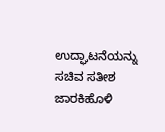ಉದ್ಘಾಟನೆಯನ್ನು ಸಚಿವ ಸತೀಶ ಜಾರಕಿಹೊಳಿ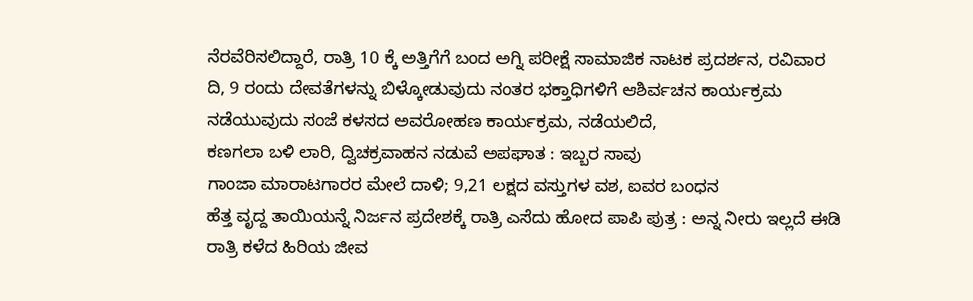ನೆರವೆರಿಸಲಿದ್ದಾರೆ, ರಾತ್ರಿ 10 ಕ್ಕೆ ಅತ್ತಿಗೆಗೆ ಬಂದ ಅಗ್ನಿ ಪರೀಕ್ಷೆ ಸಾಮಾಜಿಕ ನಾಟಕ ಪ್ರದರ್ಶನ, ರವಿವಾರ ದಿ, 9 ರಂದು ದೇವತೆಗಳನ್ನು ಬಿಳ್ಕೋಡುವುದು ನಂತರ ಭಕ್ತಾಧಿಗಳಿಗೆ ಆಶಿರ್ವಚನ ಕಾರ್ಯಕ್ರಮ ನಡೆಯುವುದು ಸಂಜೆ ಕಳಸದ ಅವರೋಹಣ ಕಾರ್ಯಕ್ರಮ, ನಡೆಯಲಿದೆ,
ಕಣಗಲಾ ಬಳಿ ಲಾರಿ, ದ್ವಿಚಕ್ರವಾಹನ ನಡುವೆ ಅಪಘಾತ : ಇಬ್ಬರ ಸಾವು
ಗಾಂಜಾ ಮಾರಾಟಗಾರರ ಮೇಲೆ ದಾಳಿ; 9,21 ಲಕ್ಷದ ವಸ್ತುಗಳ ವಶ, ಐವರ ಬಂಧನ
ಹೆತ್ತ ವೃದ್ದ ತಾಯಿಯನ್ನೆ ನಿರ್ಜನ ಪ್ರದೇಶಕ್ಕೆ ರಾತ್ರಿ ಎಸೆದು ಹೋದ ಪಾಪಿ ಪುತ್ರ : ಅನ್ನ ನೀರು ಇಲ್ಲದೆ ಈಡಿ ರಾತ್ರಿ ಕಳೆದ ಹಿರಿಯ ಜೀವ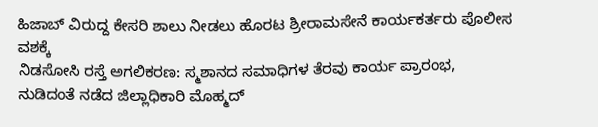ಹಿಜಾಬ್ ವಿರುದ್ದ ಕೇಸರಿ ಶಾಲು ನೀಡಲು ಹೊರಟ ಶ್ರೀರಾಮಸೇನೆ ಕಾರ್ಯಕರ್ತರು ಪೊಲೀಸ ವಶಕ್ಕೆ
ನಿಡಸೋಸಿ ರಸ್ತೆ ಅಗಲಿಕರಣ: ಸ್ಮಶಾನದ ಸಮಾಧಿಗಳ ತೆರವು ಕಾರ್ಯ ಪ್ರಾರಂಭ, ನುಡಿದಂತೆ ನಡೆದ ಜಿಲ್ಲಾಧಿಕಾರಿ ಮೊಹ್ಮದ್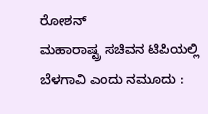ರೋಶನ್
ಮಹಾರಾಷ್ಟ್ರ ಸಚಿವನ ಟಿಪಿಯಲ್ಲಿ ಬೆಳಗಾವಿ ಎಂದು ನಮೂದು :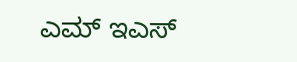ಎಮ್ ಇಎಸ್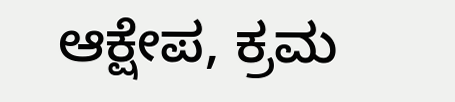ಆಕ್ಷೇಪ, ಕ್ರಮ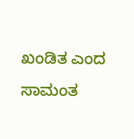ಖಂಡಿತ ಎಂದ ಸಾಮಂತ